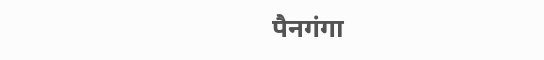पैनगंगा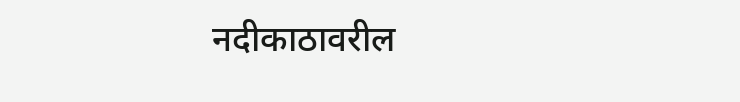नदीकाठावरील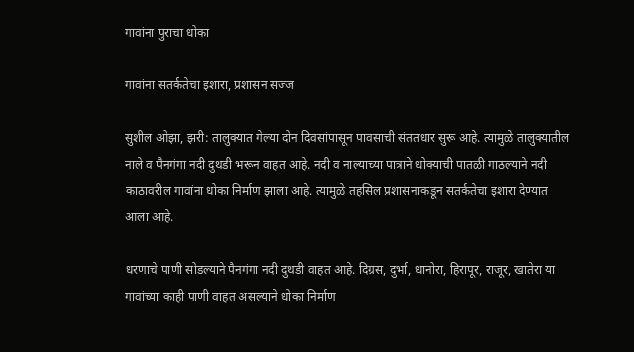गावांना पुराचा धोका

गावांना सतर्कतेचा इशारा, प्रशासन सज्ज

सुशील ओझा, झरी: तालुक्यात गेल्या दोन दिवसांपासून पावसाची संततधार सुरू आहे. त्यामुळे तालुक्यातील नाले व पैनगंगा नदी दुथडी भरून वाहत आहे. नदी व नाल्याच्या पात्राने धोक्याची पातळी गाठल्याने नदी काठावरील गावांना धोका निर्माण झाला आहे. त्यामुळे तहसिल प्रशासनाकडून सतर्कतेचा इशारा देण्यात आला आहे.

धरणाचे पाणी सोडल्याने पैनगंगा नदी दुथडी वाहत आहे. दिग्रस, दुर्भा, धानोरा, हिरापूर, राजूर, खातेरा या गावांच्या काही पाणी वाहत असल्याने धोका निर्माण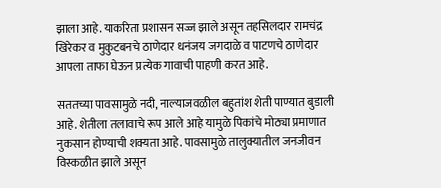झाला आहे. याकरिता प्रशासन सज्ज झाले असून तहसिलदार रामचंद्र खिरेकर व मुकुटबनचे ठाणेदार धनंजय जगदाळे व पाटणचे ठाणेदार आपला ताफा घेऊन प्रत्येक गावाची पाहणी करत आहे.

सततच्या पावसामुळे नदी, नाल्याजवळील बहुतांश शेती पाण्यात बुडाली आहे. शेतीला तलावाचे रूप आले आहे यामुळे पिकांचे मोठ्या प्रमाणात नुकसान होण्याची शक्यता आहे. पावसामुळे तालुक्यातील जनजीवन विस्कळीत झाले असून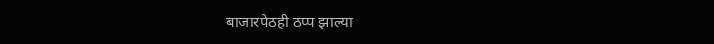बाजारपेठही ठप्प झाल्या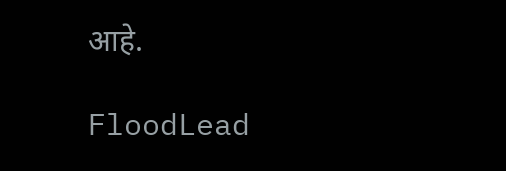आहे.

FloodLead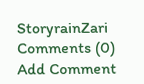StoryrainZari
Comments (0)
Add Comment